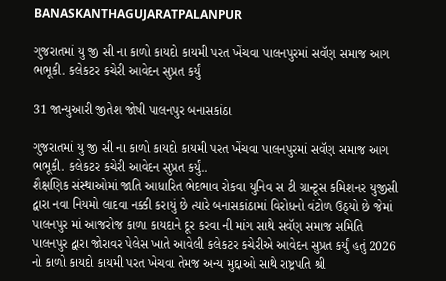BANASKANTHAGUJARATPALANPUR

ગુજરાતમાં યુ જી સી ના કાળો કાયદો કાયમી પરત ખેંચવા પાલનપુરમાં સવૅણ સમાજ આગ ભભૂકી. કલેકટર કચેરી આવેદન સુપ્રત કર્યું

31 જાન્યુઆરી જીતેશ જોષી પાલનપુર બનાસકાંઠા

ગુજરાતમાં યુ જી સી ના કાળો કાયદો કાયમી પરત ખેંચવા પાલનપુરમાં સવૅણ સમાજ આગ ભભૂકી. કલેકટર કચેરી આવેદન સુપ્રત કર્યું..
શૈક્ષણિક સંસ્થાઓમાં જાતિ આધારિત ભેદભાવ રોકવા યુનિવ સ ટી ગ્રાન્ટૂસ કમિશનર યુજીસી દ્વારા નવા નિયમો લાદવા નક્કી કરાયું છે ત્યારે બનાસકાંઠામાં વિરોધનો વંટોળ ઉઠ્યો છે જેમાં પાલનપુર માં આજરોજ કાળા કાયદાને દૂર કરવા ની માંગ સાથે સવૅણ સમાજ સમિતિ પાલનપુર દ્વારા જોરાવર પેલેસ ખાતે આવેલી કલેકટર કચેરીએ આવેદન સુપ્રત કર્યું હતું 2026 નો કાળો કાયદો કાયમી પરત ખેચવા તેમજ અન્ય મુદ્દાઓ સાથે રાષ્ટ્રપતિ શ્રી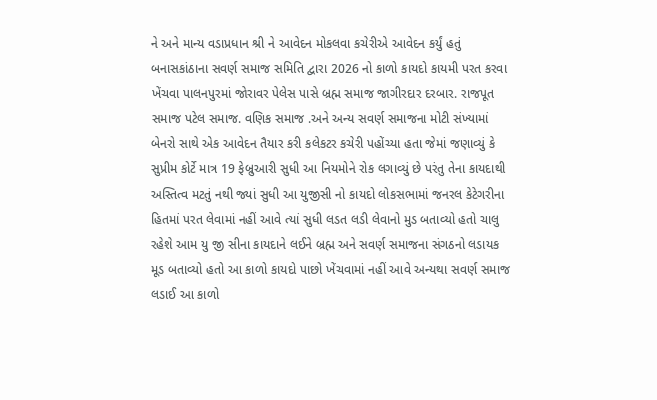ને અને માન્ય વડાપ્રધાન શ્રી ને આવેદન મોકલવા કચેરીએ આવેદન કર્યું હતું
બનાસકાંઠાના સવર્ણ સમાજ સમિતિ દ્વારા 2026 નો કાળો કાયદો કાયમી પરત કરવા ખેંચવા પાલનપુરમાં જોરાવર પેલેસ પાસે બ્રહ્મ સમાજ જાગીરદાર દરબાર. રાજપૂત સમાજ પટેલ સમાજ. વણિક સમાજ .અને અન્ય સવર્ણ સમાજના મોટી સંખ્યામાં બેનરો સાથે એક આવેદન તૈયાર કરી કલેકટર કચેરી પહોંચ્યા હતા જેમાં જણાવ્યું કે સુપ્રીમ કોર્ટે માત્ર 19 ફેબ્રુઆરી સુધી આ નિયમોને રોક લગાવ્યું છે પરંતુ તેના કાયદાથી અસ્તિત્વ મટતું નથી જ્યાં સુધી આ યુજીસી નો કાયદો લોકસભામાં જનરલ કેટેગરીના હિતમાં પરત લેવામાં નહીં આવે ત્યાં સુધી લડત લડી લેવાનો મુડ બતાવ્યો હતો ચાલુ રહેશે આમ યુ જી સીના કાયદાને લઈને બ્રહ્મ અને સવર્ણ સમાજના સંગઠનો લડાયક મૂડ બતાવ્યો હતો આ કાળો કાયદો પાછો ખેંચવામાં નહીં આવે અન્યથા સવર્ણ સમાજ લડાઈ આ કાળો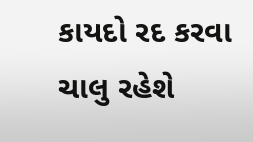કાયદો રદ કરવા ચાલુ રહેશે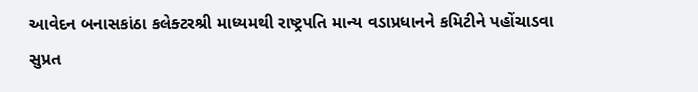આવેદન બનાસકાંઠા કલેક્ટરશ્રી માધ્યમથી રાષ્ટ્રપતિ માન્ય વડાપ્રધાનને કમિટીને પહોંચાડવા સુપ્રત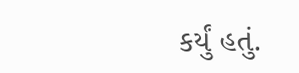કર્યું હતું.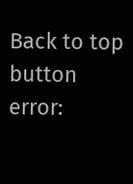Back to top button
error: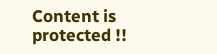Content is protected !!